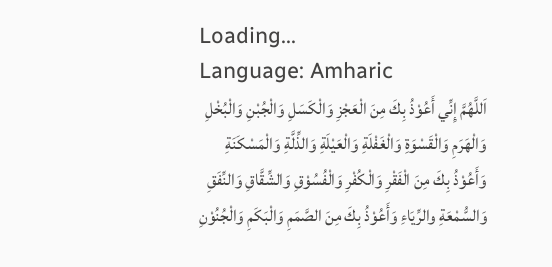Loading...
Language: Amharic
اَللَّهُمَّ إِنِّي أَعُوْذُ بِكَ مِنَ الْعَجْزِ وَالْكَسَلِ وَالْجُبْنِ وَالْبُخْلِ وَالْهَرَمِ وَالْقَسْوَةِ وَالْغَفْلَةِ وَالْعَيْلَةِ وَالذِّلَّةِ وَالْمَسْكَنَةِ وَأَعُوْذُ بِكَ مِنَ الْفَقْرِ وَالْكُفْرِ وَالْفُسُوْقِ وَالشِّقَّاقِ وَالنِّفَقِ وَالسُّمْعَةِ والرِّيَاءِ وَأَعُوْذُ بِكَ مِنَ الصَّمَمِ وَالْبَكَمِ وَالْجُنُوْنِ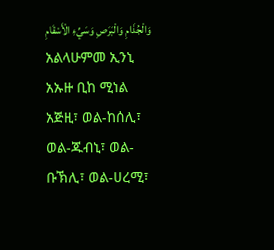وَالْجُذَامِ وَالْبَرَصِ وَسَيِّءِ الْأَسْقَامِ
አልላሁምመ ኢንኒ አኡዙ ቢከ ሚነል አጅዚ፣ ወል-ከሰሊ፣ ወል-ጁብኒ፣ ወል-ቡኽሊ፣ ወል-ሀረሚ፣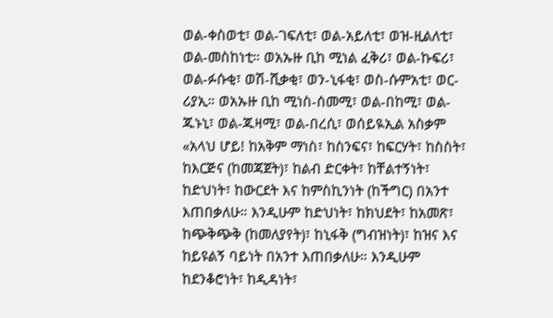ወል-ቀስወቲ፣ ወል-ገፍለቲ፣ ወል-አይለቲ፣ ወዝ-ዚልለቲ፣ ወል-መስከነቲ። ወአኡዙ ቢከ ሚነል ፈቅሪ፣ ወል-ኩፍሪ፣ ወል-ፉሱቂ፣ ወሽ-ሺቃቂ፣ ወን-ኒፋቂ፣ ወስ-ሱምአቲ፣ ወር-ሪያኢ። ወአኡዙ ቢከ ሚነስ-ሰመሚ፣ ወል-በከሚ፣ ወል-ጁኑኒ፣ ወል-ጁዛሚ፣ ወል-በረሲ፣ ወሰይዪኢል አስቃም
«አላህ ሆይ! ከአቅም ማነስ፣ ከስንፍና፣ ከፍርሃት፣ ከስስት፣ ከእርጅና (ከመጃጀት)፣ ከልብ ድርቀት፣ ከቸልተኝነት፣ ከድህነት፣ ከውርደት እና ከምስኪንነት (ከችግር) በአንተ እጠበቃለሁ። እንዲሁም ከድህነት፣ ከክህደት፣ ከአመጽ፣ ከጭቅጭቅ (ከመለያየት)፣ ከኒፋቅ (ግብዝነት)፣ ከዝና እና ከይዩልኝ ባይነት በአንተ እጠበቃለሁ። እንዲሁም ከደንቆሮነት፣ ከዲዳነት፣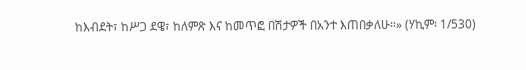ከእብደት፣ ከሥጋ ደዌ፣ ከለምጽ እና ከመጥፎ በሽታዎች በአንተ እጠበቃለሁ።» (ሃኪም፡ 1/530)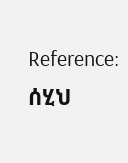Reference: ሰሂህ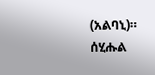(አልባኒ)። ሰሂሑል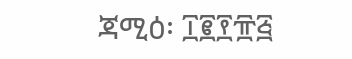ጃሚዕ፡ ፲፪፻፹፭